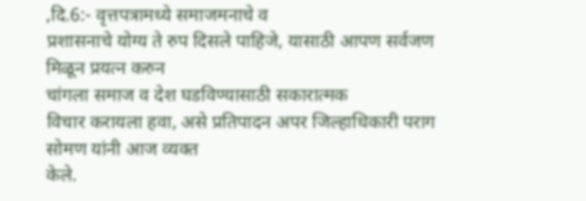,दि.6:- वृत्तपत्रामध्ये समाजमनाचे व
प्रशासनाचे योग्य ते रुप दिसले पाहिजे, यासाठी आपण सर्वजण मिळून प्रयत्न करुन
चांगला समाज व देश घडविण्यासाठी सकारात्मक
विचार करायला हवा, असे प्रतिपादन अपर जिल्हाधिकारी पराग सोमण यांनी आज व्यक्त
केले.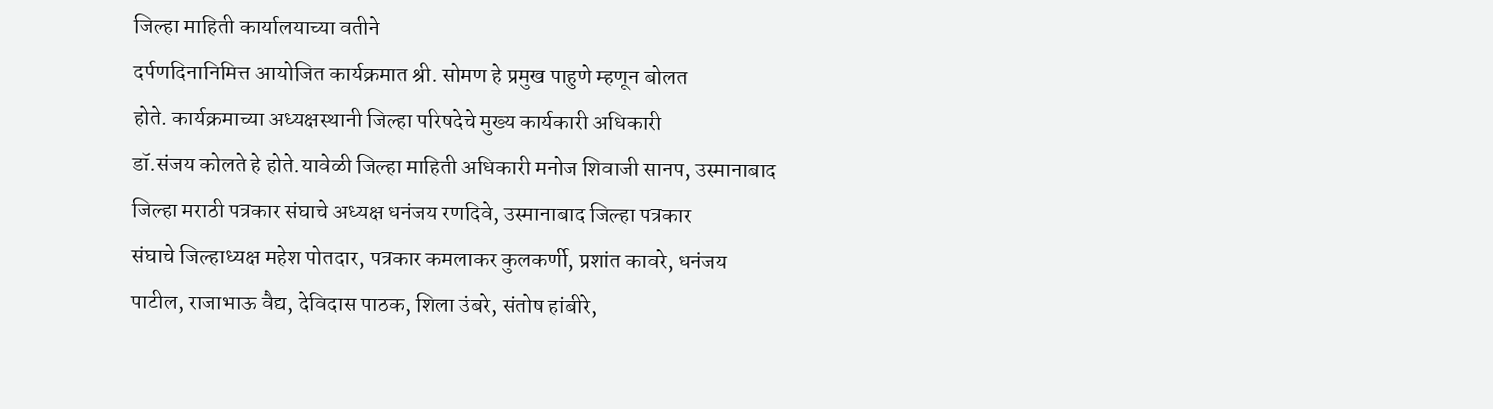जिल्हा माहिती कार्यालयाच्या वतीने
दर्पणदिनानिमित्त आयोजित कार्यक्रमात श्री. सोमण हे प्रमुख पाहुणे म्हणून बोलत
होते. कार्यक्रमाच्या अध्यक्षस्थानी जिल्हा परिषदेचे मुख्य कार्यकारी अधिकारी
डॉ.संजय कोलते हे होते.यावेळी जिल्हा माहिती अधिकारी मनोज शिवाजी सानप, उस्मानाबाद
जिल्हा मराठी पत्रकार संघाचे अध्यक्ष धनंजय रणदिवे, उस्मानाबाद जिल्हा पत्रकार
संघाचे जिल्हाध्यक्ष महेश पोतदार, पत्रकार कमलाकर कुलकर्णी, प्रशांत कावरे, धनंजय
पाटील, राजाभाऊ वैद्य, देविदास पाठक, शिला उंबरे, संतोष हांबीरे,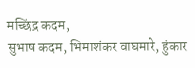मच्छिंद्र कदम,
सुभाष कदम, भिमाशंकर वाघमारे, हुंकार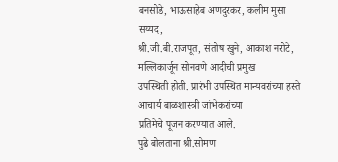बनसोडे, भाऊसाहेब अणदुरकर, कलीम मुसा सय्यद,
श्री.जी.बी.राजपूत, संतोष खुने, आकाश नरोटे, मल्लिकार्जून सोनवणे आदीची प्रमुख
उपस्थिती होती. प्रारंभी उपस्थित मान्यवरांच्या हस्ते आचार्य बाळशास्त्री जांभेकरांच्या
प्रतिमेचे पूजन करण्यात आले.
पुढे बोलताना श्री.सोमण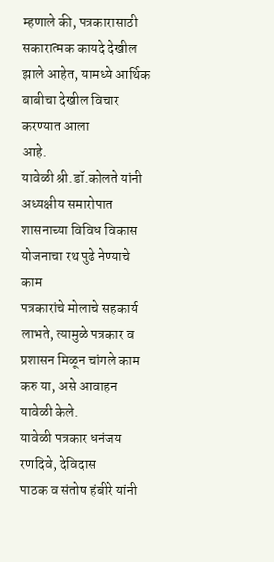म्हणाले की, पत्रकारासाठी
सकारात्मक कायदे देखील झाले आहेत, यामध्ये आर्थिक बाबीचा देखील विचार करण्यात आला
आहे.
यावेळी श्री.डॉ.कोलते यांनी
अध्यक्षीय समारोपात शासनाच्या विविध विकास योजनाचा रथ पुढे नेण्याचे काम
पत्रकारांचे मोलाचे सहकार्य लाभते, त्यामुळे पत्रकार व प्रशासन मिळून चांगले काम
करु या, असे आवाहन यावेळी केले.
यावेळी पत्रकार धनंजय रणदिवे, देविदास
पाठक व संतोष हंबीरे यांनी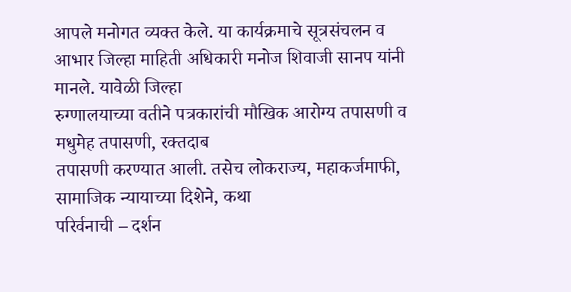आपले मनोगत व्यक्त केले. या कार्यक्रमाचे सूत्रसंचलन व
आभार जिल्हा माहिती अधिकारी मनोज शिवाजी सानप यांनी मानले. यावेळी जिल्हा
रुग्णालयाच्या वतीने पत्रकारांची मौखिक आरोग्य तपासणी व मधुमेह तपासणी, रक्तदाब
तपासणी करण्यात आली. तसेच लोकराज्य, महाकर्जमाफी, सामाजिक न्यायाच्या दिशेने, कथा
परिर्वनाची – दर्शन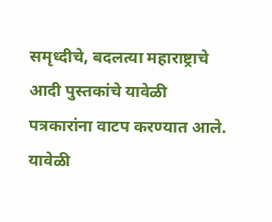समृध्दीचे, बदलत्या महाराष्ट्राचे आदी पुस्तकांचे यावेळी
पत्रकारांना वाटप करण्यात आले. यावेळी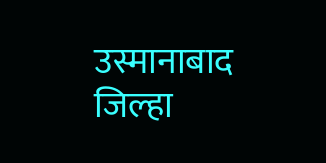उस्मानाबाद जिल्हा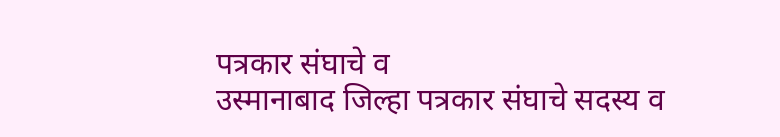पत्रकार संघाचे व
उस्मानाबाद जिल्हा पत्रकार संघाचे सदस्य व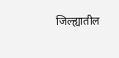जिल्ह्यातील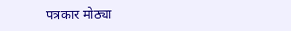पत्रकार मोठ्या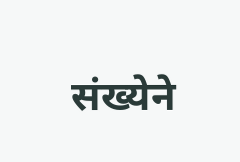संख्येने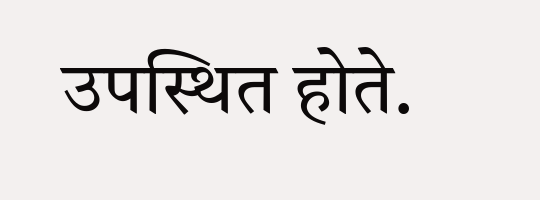उपस्थित होते.